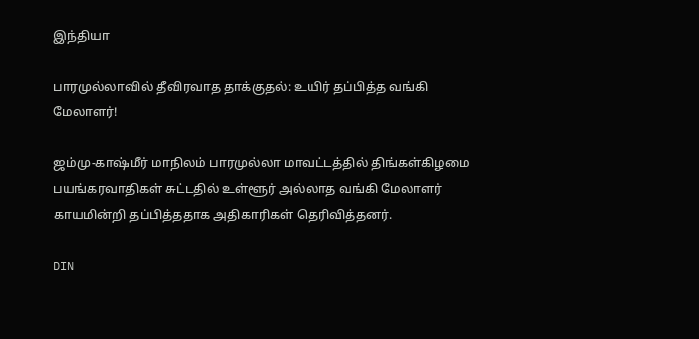இந்தியா

பாரமுல்லாவில் தீவிரவாத தாக்குதல்: உயிர் தப்பித்த வங்கி மேலாளர்!

ஜம்மு-காஷ்மீர் மாநிலம் பாரமுல்லா மாவட்டத்தில் திங்கள்கிழமை பயங்கரவாதிகள் சுட்டதில் உள்ளூர் அல்லாத வங்கி மேலாளர் காயமின்றி தப்பித்ததாக அதிகாரிகள் தெரிவித்தனர்.

DIN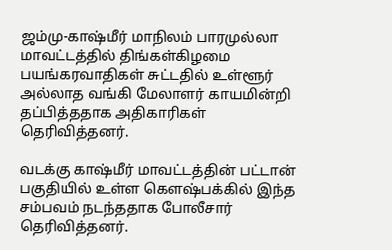ஜம்மு-காஷ்மீர் மாநிலம் பாரமுல்லா மாவட்டத்தில் திங்கள்கிழமை பயங்கரவாதிகள் சுட்டதில் உள்ளூர் அல்லாத வங்கி மேலாளர் காயமின்றி தப்பித்ததாக அதிகாரிகள் தெரிவித்தனர்.

வடக்கு காஷ்மீர் மாவட்டத்தின் பட்டான் பகுதியில் உள்ள கௌஷ்பக்கில் இந்த சம்பவம் நடந்ததாக போலீசார் தெரிவித்தனர்.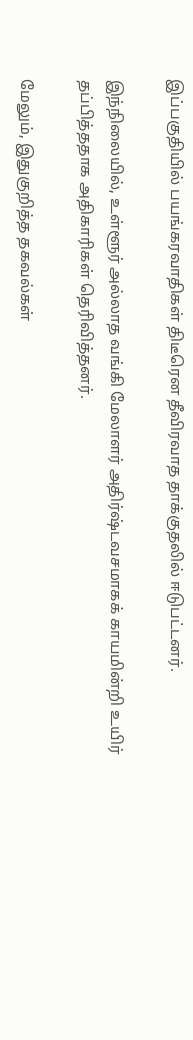இப்பகுதியில் பயங்கரவாதிகள் திடீரென தீவிரவாத தாக்குதலில் ஈடுபட்டனர்.

இந்நிலையில், உள்ளூர் அல்லாத வங்கி மேலாளர் அதிர்ஷ்டவசமாகக் காயமின்றி உயிர் தப்பித்ததாக அதிகாரிகள் தெரிவித்தனர்.

மேலும், இதுகுறித்த தகவல்கள்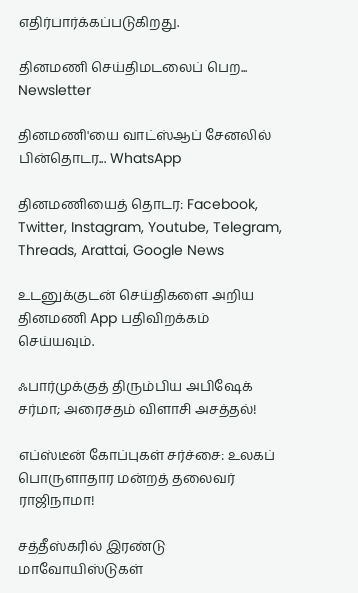எதிர்பார்க்கப்படுகிறது.

தினமணி செய்திமடலைப் பெற... Newsletter

தினமணி'யை வாட்ஸ்ஆப் சேனலில் பின்தொடர... WhatsApp

தினமணியைத் தொடர: Facebook, Twitter, Instagram, Youtube, Telegram, Threads, Arattai, Google News

உடனுக்குடன் செய்திகளை அறிய தினமணி App பதிவிறக்கம் செய்யவும்.

ஃபார்முக்குத் திரும்பிய அபிஷேக் சர்மா; அரைசதம் விளாசி அசத்தல்!

எப்ஸ்டீன் கோப்புகள் சர்ச்சை: உலகப் பொருளாதார மன்றத் தலைவர் ராஜிநாமா!

சத்தீஸ்கரில் இரண்டு மாவோயிஸ்டுகள்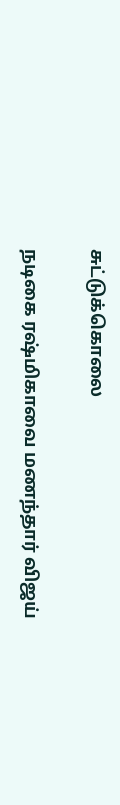சுட்டுக்கொலை

நடிகை ரஷ்மிகாவை மணந்தார் விஜய்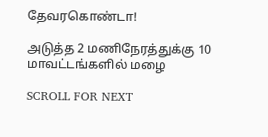தேவரகொண்டா!

அடுத்த 2 மணிநேரத்துக்கு 10 மாவட்டங்களில் மழை

SCROLL FOR NEXT